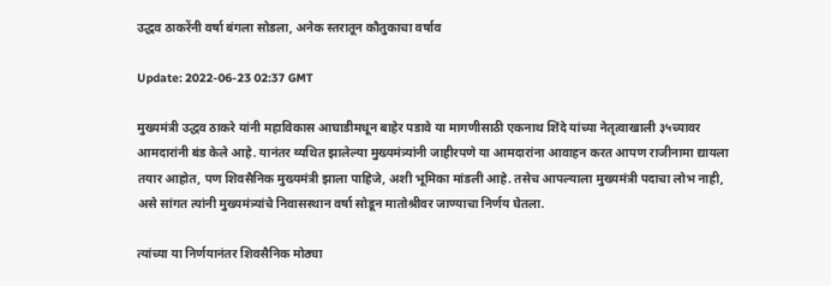उद्धव ठाकरेंनी वर्षा बंगला सोडला, अनेक स्तरातून कौतुकाचा वर्षाव

Update: 2022-06-23 02:37 GMT

मुख्यमंत्री उद्धव ठाकरे यांनी महाविकास आघाडीमधून बाहेर पडावे या मागणीसाठी एकनाथ शिंदे यांच्या नेतृत्वाखाली ३५च्यावर आमदारांनी बंड केले आहे. यानंतर व्यथित झालेल्या मुख्यमंत्र्यांनी जाहीरपणे या आमदारांना आवाहन करत आपण राजीनामा द्यायला तयार आहोत, पण शिवसैनिक मुख्यमंत्री झाला पाहिजे, अशी भूमिका मांडली आहे. तसेच आपल्याला मुख्यमंत्री पदाचा लोभ नाही, असे सांगत त्यांनी मुख्यमंत्र्यांचे निवासस्थान वर्षा सोडून मातोश्रीवर जाण्याचा निर्णय घेतला.

त्यांच्या या निर्णयानंतर शिवसैनिक मोठ्या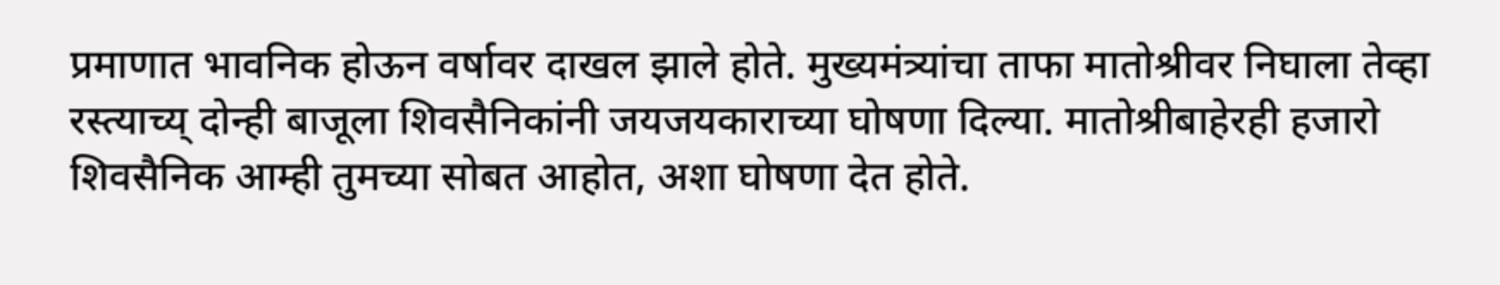प्रमाणात भावनिक होऊन वर्षावर दाखल झाले होते. मुख्यमंत्र्यांचा ताफा मातोश्रीवर निघाला तेव्हा रस्त्याच्य् दोन्ही बाजूला शिवसैनिकांनी जयजयकाराच्या घोषणा दिल्या. मातोश्रीबाहेरही हजारो शिवसैनिक आम्ही तुमच्या सोबत आहोत, अशा घोषणा देत होते.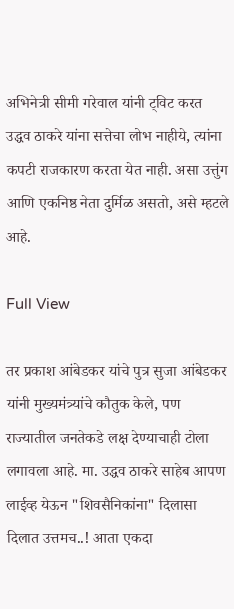अभिनेत्री सीमी गरेवाल यांनी ट्विट करत उद्धव ठाकरे यांना सत्तेचा लोभ नाहीये, त्यांना कपटी राजकारण करता येत नाही. असा उत्तुंग आणि एकनिष्ठ नेता दुर्मिळ असतो, असे म्हटले आहे.

Full View

तर प्रकाश आंबेडकर यांचे पुत्र सुजा आंबेडकर यांनी मुख्यमंत्र्यांचे कौतुक केले, पण राज्यातील जनतेकडे लक्ष देण्याचाही टोला लगावला आहे. मा. उद्धव ठाकरे साहेब आपण लाईव्ह येऊन "शिवसैनिकांना" दिलासा दिलात उत्तमच..! आता एकदा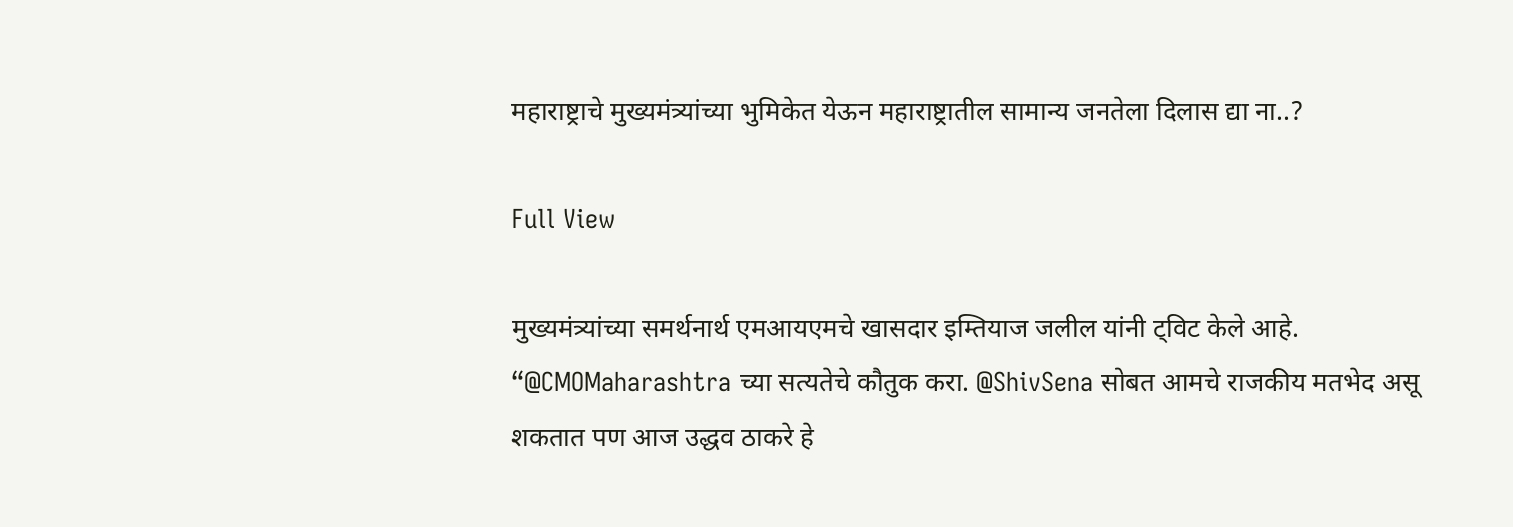महाराष्ट्राचे मुख्यमंत्र्यांच्या भुमिकेत येऊन महाराष्ट्रातील सामान्य जनतेला दिलास द्या ना..?

Full View

मुख्यमंत्र्यांच्या समर्थनार्थ एमआयएमचे खासदार इम्तियाज जलील यांनी ट्विट केले आहे. “@CMOMaharashtra च्या सत्यतेचे कौतुक करा. @ShivSena सोबत आमचे राजकीय मतभेद असू शकतात पण आज उद्धव ठाकरे हे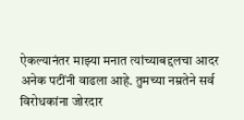ऐकल्यानंतर माझ्या मनात त्यांच्याबद्दलचा आदर अनेक पटींनी वाढला आहे. तुमच्या नम्रतेने सर्व विरोधकांना जोरदार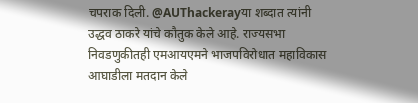चपराक दिली. @AUThackerayया शब्दात त्यांनी उद्धव ठाकरे यांचे कौतुक केले आहे. राज्यसभा निवडणुकीतही एमआयएमने भाजपविरोधात महाविकास आघाडीला मतदान केले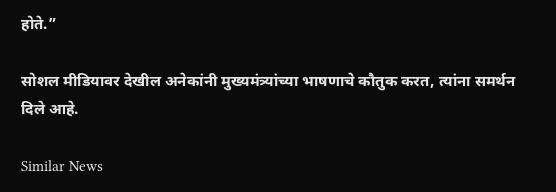होते.”

सोशल मीडियावर देखील अनेकांनी मुख्यमंत्र्यांच्या भाषणाचे कौतुक करत, त्यांना समर्थन दिले आहे.

Similar News